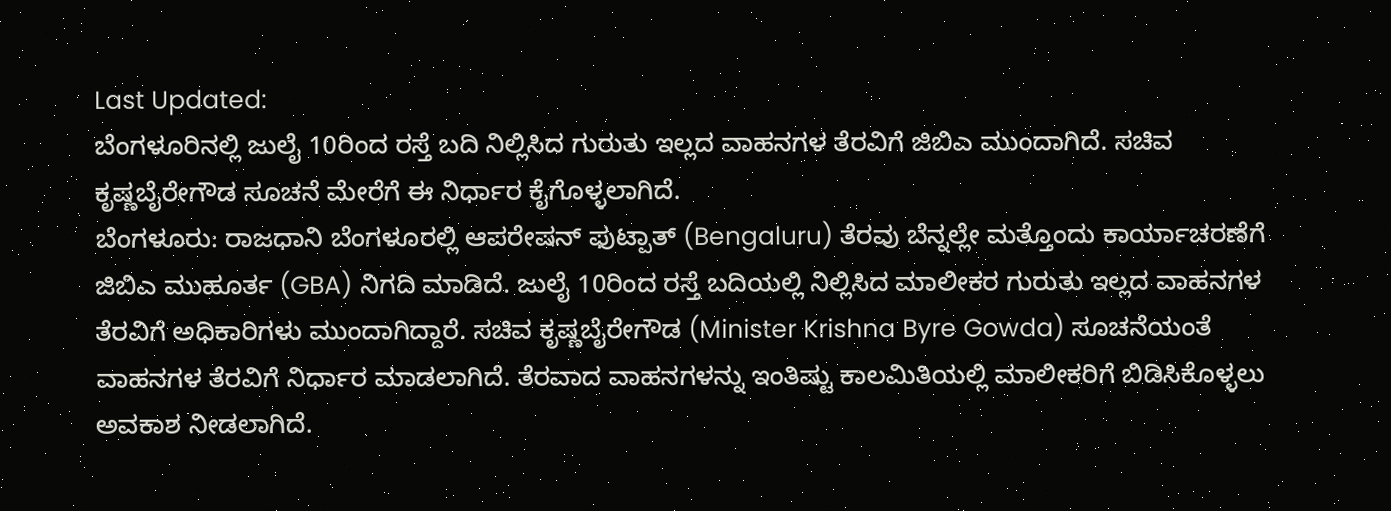Last Updated:
ಬೆಂಗಳೂರಿನಲ್ಲಿ ಜುಲೈ 10ರಿಂದ ರಸ್ತೆ ಬದಿ ನಿಲ್ಲಿಸಿದ ಗುರುತು ಇಲ್ಲದ ವಾಹನಗಳ ತೆರವಿಗೆ ಜಿಬಿಎ ಮುಂದಾಗಿದೆ. ಸಚಿವ ಕೃಷ್ಣಬೈರೇಗೌಡ ಸೂಚನೆ ಮೇರೆಗೆ ಈ ನಿರ್ಧಾರ ಕೈಗೊಳ್ಳಲಾಗಿದೆ.
ಬೆಂಗಳೂರು: ರಾಜಧಾನಿ ಬೆಂಗಳೂರಲ್ಲಿ ಆಪರೇಷನ್ ಫುಟ್ಪಾತ್ (Bengaluru) ತೆರವು ಬೆನ್ನಲ್ಲೇ ಮತ್ತೊಂದು ಕಾರ್ಯಾಚರಣೆಗೆ ಜಿಬಿಎ ಮುಹೂರ್ತ (GBA) ನಿಗದಿ ಮಾಡಿದೆ. ಜುಲೈ 10ರಿಂದ ರಸ್ತೆ ಬದಿಯಲ್ಲಿ ನಿಲ್ಲಿಸಿದ ಮಾಲೀಕರ ಗುರುತು ಇಲ್ಲದ ವಾಹನಗಳ ತೆರವಿಗೆ ಅಧಿಕಾರಿಗಳು ಮುಂದಾಗಿದ್ದಾರೆ. ಸಚಿವ ಕೃಷ್ಣಬೈರೇಗೌಡ (Minister Krishna Byre Gowda) ಸೂಚನೆಯಂತೆ ವಾಹನಗಳ ತೆರವಿಗೆ ನಿರ್ಧಾರ ಮಾಡಲಾಗಿದೆ. ತೆರವಾದ ವಾಹನಗಳನ್ನು ಇಂತಿಷ್ಟು ಕಾಲಮಿತಿಯಲ್ಲಿ ಮಾಲೀಕರಿಗೆ ಬಿಡಿಸಿಕೊಳ್ಳಲು ಅವಕಾಶ ನೀಡಲಾಗಿದೆ.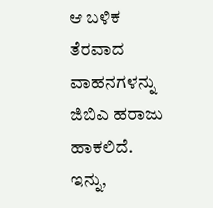ಆ ಬಳಿಕ ತೆರವಾದ ವಾಹನಗಳನ್ನು ಜಿಬಿಎ ಹರಾಜು ಹಾಕಲಿದೆ.
ಇನ್ನು,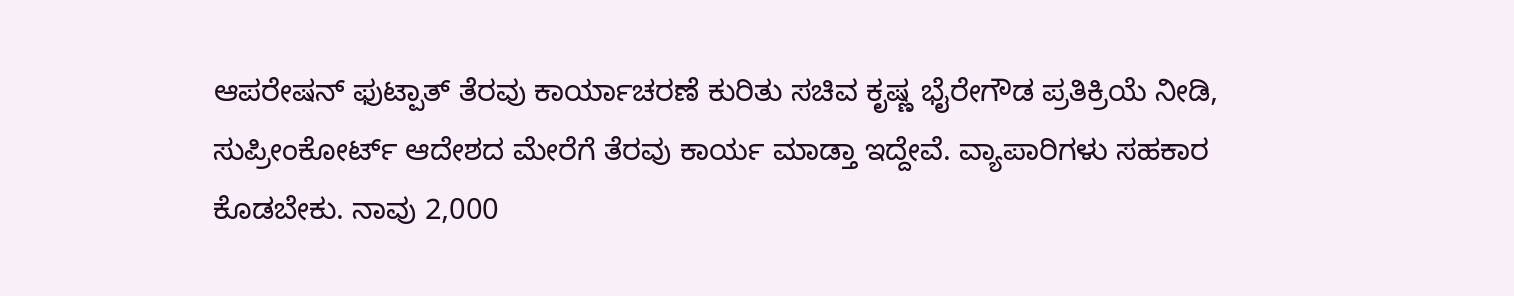ಆಪರೇಷನ್ ಫುಟ್ಪಾತ್ ತೆರವು ಕಾರ್ಯಾಚರಣೆ ಕುರಿತು ಸಚಿವ ಕೃಷ್ಣ ಭೈರೇಗೌಡ ಪ್ರತಿಕ್ರಿಯೆ ನೀಡಿ, ಸುಪ್ರೀಂಕೋರ್ಟ್ ಆದೇಶದ ಮೇರೆಗೆ ತೆರವು ಕಾರ್ಯ ಮಾಡ್ತಾ ಇದ್ದೇವೆ. ವ್ಯಾಪಾರಿಗಳು ಸಹಕಾರ ಕೊಡಬೇಕು. ನಾವು 2,000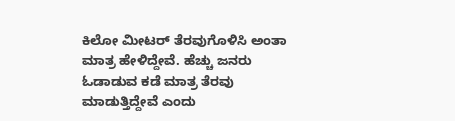ಕಿಲೋ ಮೀಟರ್ ತೆರವುಗೊಳಿಸಿ ಅಂತಾ ಮಾತ್ರ ಹೇಳಿದ್ದೇವೆ. ಹೆಚ್ಚು ಜನರು ಓಡಾಡುವ ಕಡೆ ಮಾತ್ರ ತೆರವು ಮಾಡುತ್ತಿದ್ದೇವೆ ಎಂದು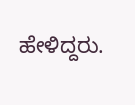ಹೇಳಿದ್ದರು.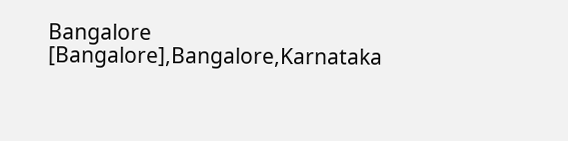Bangalore [Bangalore],Bangalore,Karnataka